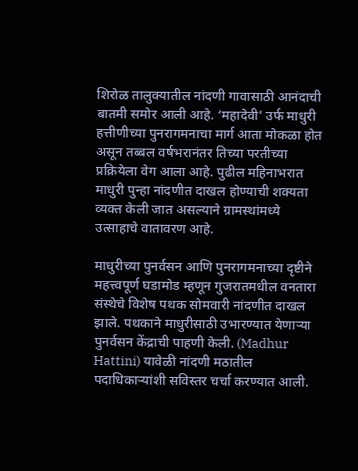शिरोळ तालुक्यातील नांदणी गावासाठी आनंदाची बातमी समोर आली आहे. ‘महादेवी’ उर्फ माधुरी हत्तीणीच्या पुनरागमनाचा मार्ग आता मोकळा होत असून तब्बल वर्षभरानंतर तिच्या परतीच्या प्रक्रियेला वेग आला आहे. पुढील महिनाभरात माधुरी पुन्हा नांदणीत दाखल होण्याची शक्यता व्यक्त केली जात असल्याने ग्रामस्थांमध्ये उत्साहाचे वातावरण आहे.

माधुरीच्या पुनर्वसन आणि पुनरागमनाच्या दृष्टीने महत्त्वपूर्ण घडामोड म्हणून गुजरातमधील वनतारा संस्थेचे विशेष पथक सोमवारी नांदणीत दाखल झाले. पथकाने माधुरीसाठी उभारण्यात येणाऱ्या पुनर्वसन केंद्राची पाहणी केली. (Madhur Hattini) यावेळी नांदणी मठातील पदाधिकाऱ्यांशी सविस्तर चर्चा करण्यात आली.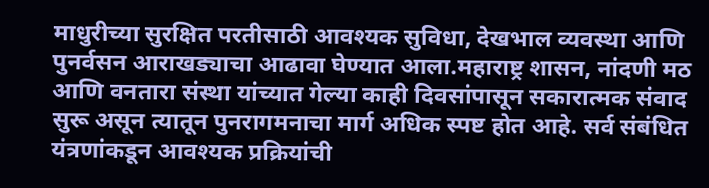माधुरीच्या सुरक्षित परतीसाठी आवश्यक सुविधा, देखभाल व्यवस्था आणि पुनर्वसन आराखड्याचा आढावा घेण्यात आला.महाराष्ट्र शासन, नांदणी मठ आणि वनतारा संस्था यांच्यात गेल्या काही दिवसांपासून सकारात्मक संवाद सुरू असून त्यातून पुनरागमनाचा मार्ग अधिक स्पष्ट होत आहे. सर्व संबंधित यंत्रणांकडून आवश्यक प्रक्रियांची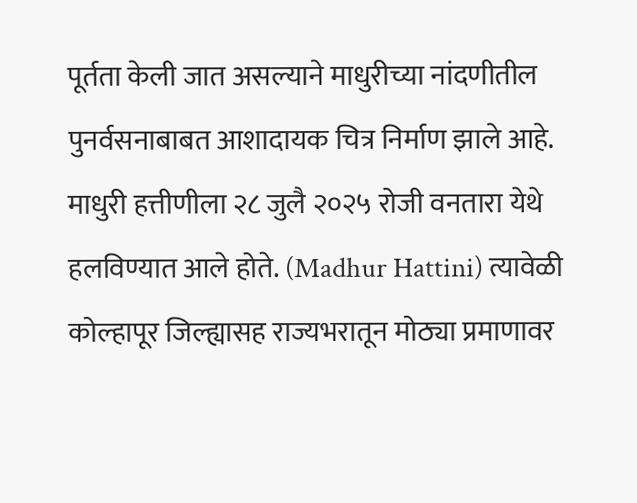पूर्तता केली जात असल्याने माधुरीच्या नांदणीतील पुनर्वसनाबाबत आशादायक चित्र निर्माण झाले आहे.
माधुरी हत्तीणीला २८ जुलै २०२५ रोजी वनतारा येथे हलविण्यात आले होते. (Madhur Hattini) त्यावेळी कोल्हापूर जिल्ह्यासह राज्यभरातून मोठ्या प्रमाणावर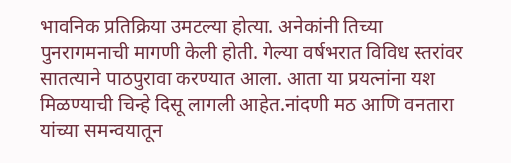भावनिक प्रतिक्रिया उमटल्या होत्या. अनेकांनी तिच्या पुनरागमनाची मागणी केली होती. गेल्या वर्षभरात विविध स्तरांवर सातत्याने पाठपुरावा करण्यात आला. आता या प्रयत्नांना यश मिळण्याची चिन्हे दिसू लागली आहेत.नांदणी मठ आणि वनतारा यांच्या समन्वयातून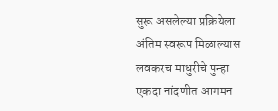सुरू असलेल्या प्रक्रियेला अंतिम स्वरूप मिळाल्यास लवकरच माधुरीचे पुन्हा एकदा नांदणीत आगमन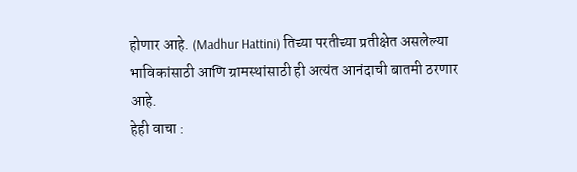होणार आहे. (Madhur Hattini) तिच्या परतीच्या प्रतीक्षेत असलेल्या भाविकांसाठी आणि ग्रामस्थांसाठी ही अत्यंत आनंदाची बातमी ठरणार आहे.
हेही वाचा :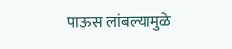पाऊस लांबल्यामुळे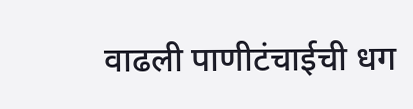वाढली पाणीटंचाईची धग